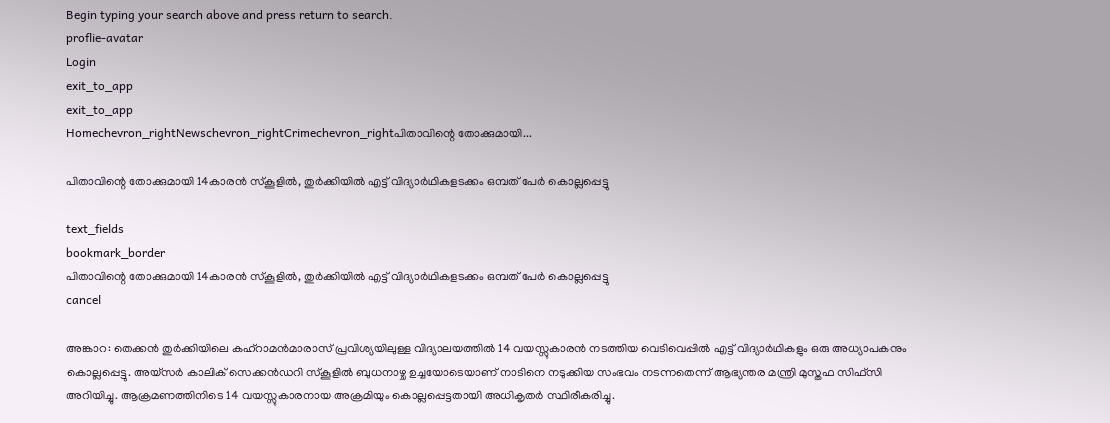Begin typing your search above and press return to search.
proflie-avatar
Login
exit_to_app
exit_to_app
Homechevron_rightNewschevron_rightCrimechevron_rightപിതാവിന്റെ തോക്കുമായി...

പിതാവിന്റെ തോക്കുമായി 14കാരൻ സ്കൂളിൽ, തുർക്കിയിൽ എട്ട് വിദ്യാർഥികളടക്കം ഒമ്പത് പേർ കൊല്ലപ്പെട്ടു

text_fields
bookmark_border
പിതാവിന്റെ തോക്കുമായി 14കാരൻ സ്കൂളിൽ, തുർക്കിയിൽ എട്ട് വിദ്യാർഥികളടക്കം ഒമ്പത് പേർ കൊല്ലപ്പെട്ടു
cancel

അങ്കാറ: തെക്കൻ തുർക്കിയിലെ കഹ്‌റാമൻമാരാസ് പ്രവിശ്യയിലുള്ള വിദ്യാലയത്തിൽ 14 വയസ്സുകാരൻ നടത്തിയ വെടിവെപ്പിൽ എട്ട് വിദ്യാർഥികളും ഒരു അധ്യാപകനും കൊല്ലപ്പെട്ടു. അയ്സർ കാലിക് സെക്കൻഡറി സ്കൂളിൽ ബുധനാഴ്ച ഉച്ചയോടെയാണ് നാടിനെ നടുക്കിയ സംഭവം നടന്നതെന്ന് ആഭ്യന്തര മന്ത്രി മുസ്തഫ സിഫ്‌സി അറിയിച്ചു. ആക്രമണത്തിനിടെ 14 വയസ്സുകാരനായ അക്രമിയും കൊല്ലപ്പെട്ടതായി അധികൃതർ സ്ഥിരീകരിച്ചു.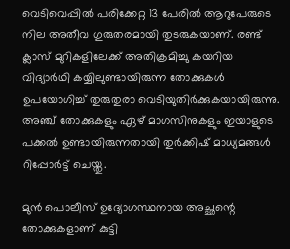വെടിവെപ്പിൽ പരിക്കേറ്റ 13 പേരിൽ ആറുപേരുടെ നില അതീവ ഗുരുതരമായി തുടരുകയാണ്. രണ്ട് ക്ലാസ് മുറികളിലേക്ക് അതിക്രമിച്ചു കയറിയ വിദ്യാർഥി കയ്യിലുണ്ടായിരുന്ന തോക്കുകൾ ഉപയോഗിച്ച് തുരുതുരാ വെടിയുതിർക്കുകയായിരുന്നു. അഞ്ച് തോക്കുകളും ഏഴ് മാഗസിനുകളും ഇയാളുടെ പക്കൽ ഉണ്ടായിരുന്നതായി തുർക്കിഷ് മാധ്യമങ്ങൾ റിപ്പോർട്ട് ചെയ്തു.

മുൻ പൊലീസ് ഉദ്യോഗസ്ഥനായ അച്ഛന്റെ തോക്കുകളാണ് കുട്ടി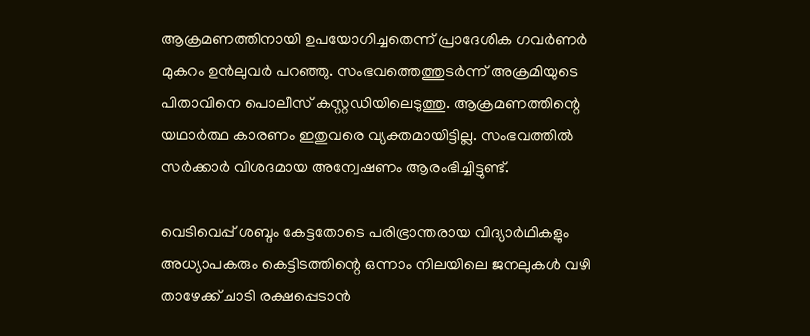ആക്രമണത്തിനായി ഉപയോഗിച്ചതെന്ന് പ്രാദേശിക ഗവർണർ മുകറം ഉൻലുവർ പറഞ്ഞു. സംഭവത്തെത്തുടർന്ന് അക്രമിയുടെ പിതാവിനെ പൊലീസ് കസ്റ്റഡിയിലെടുത്തു. ആക്രമണത്തിന്റെ യഥാർത്ഥ കാരണം ഇതുവരെ വ്യക്തമായിട്ടില്ല. സംഭവത്തിൽ സർക്കാർ വിശദമായ അന്വേഷണം ആരംഭിച്ചിട്ടുണ്ട്.

വെടിവെപ്പ് ശബ്ദം കേട്ടതോടെ പരിഭ്രാന്തരായ വിദ്യാർഥികളും അധ്യാപകരും കെട്ടിടത്തിന്റെ ഒന്നാം നിലയിലെ ജനലുകൾ വഴി താഴേക്ക് ചാടി രക്ഷപ്പെടാൻ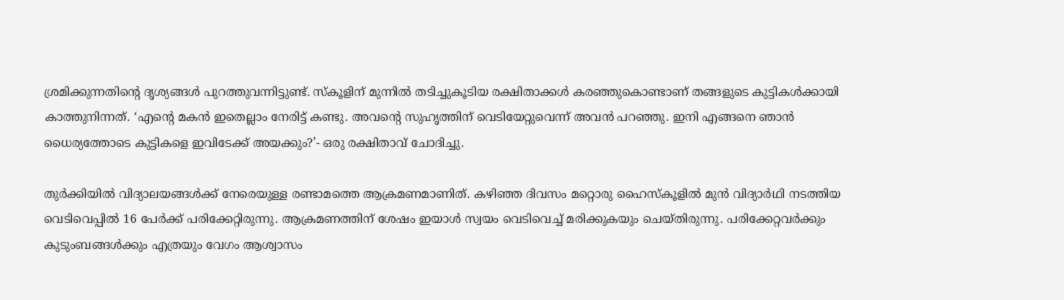ശ്രമിക്കുന്നതിന്റെ ദൃശ്യങ്ങൾ പുറത്തുവന്നിട്ടുണ്ട്. സ്കൂളിന് മുന്നിൽ തടിച്ചുകൂടിയ രക്ഷിതാക്കൾ കരഞ്ഞുകൊണ്ടാണ് തങ്ങളുടെ കുട്ടികൾക്കായി കാത്തുനിന്നത്. ‘എന്റെ മകൻ ഇതെല്ലാം നേരിട്ട് കണ്ടു. അവന്റെ സുഹൃത്തിന് വെടിയേറ്റുവെന്ന് അവൻ പറഞ്ഞു. ഇനി എങ്ങനെ ഞാൻ ധൈര്യത്തോടെ കുട്ടികളെ ഇവിടേക്ക് അയക്കും?’- ഒരു രക്ഷിതാവ് ചോദിച്ചു.

തുർക്കിയിൽ വിദ്യാലയങ്ങൾക്ക് നേരെയുള്ള രണ്ടാമത്തെ ആക്രമണമാണിത്. കഴിഞ്ഞ ദിവസം മറ്റൊരു ഹൈസ്കൂളിൽ മുൻ വിദ്യാർഥി നടത്തിയ വെടിവെപ്പിൽ 16 പേർക്ക് പരിക്കേറ്റിരുന്നു. ആക്രമണത്തിന് ശേഷം ഇയാൾ സ്വയം വെടിവെച്ച് മരിക്കുകയും ചെയ്തിരുന്നു. പരിക്കേറ്റവർക്കും കുടുംബങ്ങൾക്കും എത്രയും വേഗം ആശ്വാസം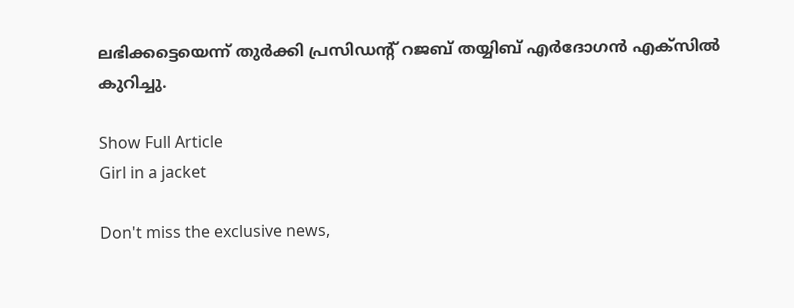ലഭിക്കട്ടെയെന്ന് തുർക്കി പ്രസിഡന്റ് റജബ് തയ്യിബ് എർദോഗൻ എക്സിൽ കുറിച്ചു.

Show Full Article
Girl in a jacket

Don't miss the exclusive news,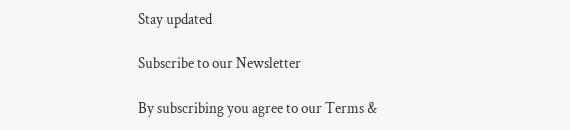Stay updated

Subscribe to our Newsletter

By subscribing you agree to our Terms &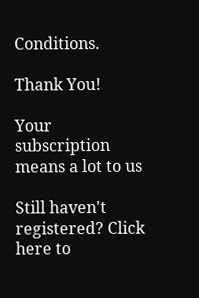Conditions.

Thank You!

Your subscription means a lot to us

Still haven't registered? Click here to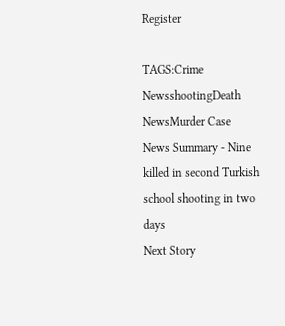Register

TAGS:Crime NewsshootingDeath NewsMurder Case
News Summary - Nine killed in second Turkish school shooting in two days
Next Story